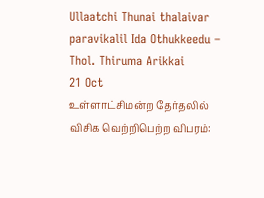Ullaatchi Thunai thalaivar paravikalil Ida Othukkeedu – Thol. Thiruma Arikkai
21 Oct
உள்ளாட்சிமன்ற தேர்தலில் விசிக வெற்றிபெற்ற விபரம்: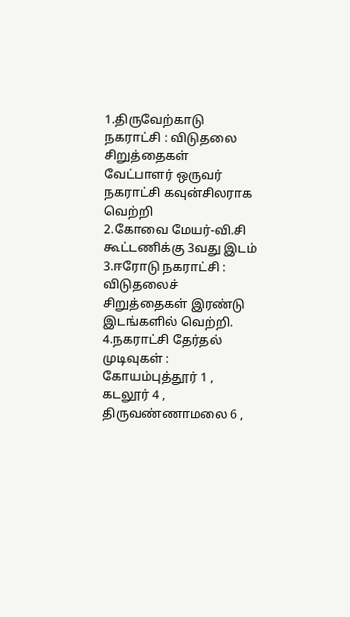1.திருவேற்காடு நகராட்சி : விடுதலை சிறுத்தைகள் வேட்பாளர் ஒருவர் நகராட்சி கவுன்சிலராக வெற்றி
2.கோவை மேயர்-வி.சி கூட்டணிக்கு 3வது இடம்
3.ஈரோடு நகராட்சி : விடுதலைச் சிறுத்தைகள் இரண்டு இடங்களில் வெற்றி.
4.நகராட்சி தேர்தல் முடிவுகள் : கோயம்புத்தூர் 1 , கடலூர் 4 , திருவண்ணாமலை 6 ,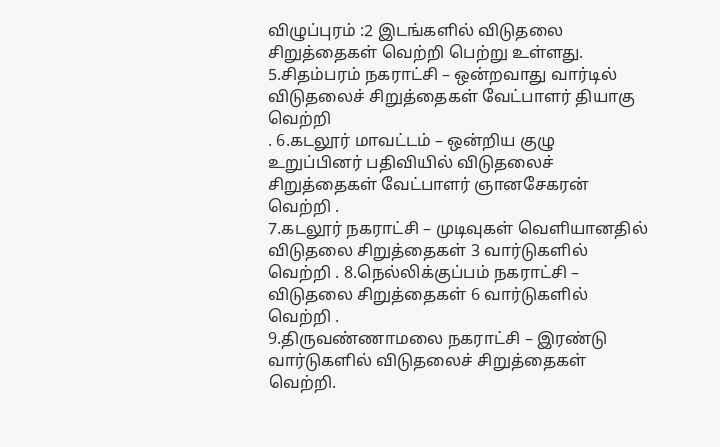விழுப்புரம் :2 இடங்களில் விடுதலை சிறுத்தைகள் வெற்றி பெற்று உள்ளது.
5.சிதம்பரம் நகராட்சி – ஒன்றவாது வார்டில் விடுதலைச் சிறுத்தைகள் வேட்பாளர் தியாகு வெற்றி
. 6.கடலூர் மாவட்டம் – ஒன்றிய குழு உறுப்பினர் பதிவியில் விடுதலைச் சிறுத்தைகள் வேட்பாளர் ஞானசேகரன் வெற்றி .
7.கடலூர் நகராட்சி – முடிவுகள் வெளியானதில் விடுதலை சிறுத்தைகள் 3 வார்டுகளில் வெற்றி . 8.நெல்லிக்குப்பம் நகராட்சி – விடுதலை சிறுத்தைகள் 6 வார்டுகளில் வெற்றி .
9.திருவண்ணாமலை நகராட்சி – இரண்டு வார்டுகளில் விடுதலைச் சிறுத்தைகள் வெற்றி.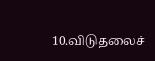10.விடுதலைச்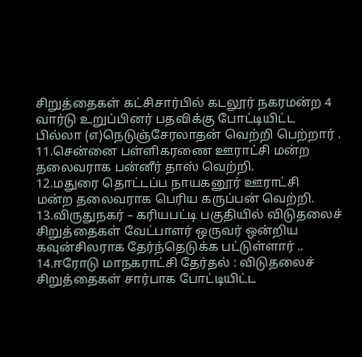சிறுத்தைகள் கட்சிசார்பில் கடலூர் நகரமன்ற 4 வார்டு உறுப்பினர் பதவிக்கு போட்டியிட்ட பில்லா (எ)நெடுஞ்சேரலாதன் வெற்றி பெற்றார் .
11.சென்னை பள்ளிகரணை ஊராட்சி மன்ற தலைவராக பன்னீர் தாஸ் வெற்றி.
12.மதுரை தொட்டப்ப நாயகனூர் ஊராட்சி
மன்ற தலைவராக பெரிய கருப்பன் வெற்றி.
13.விருதுநகர் – கரியபட்டி பகுதியில் விடுதலைச் சிறுத்தைகள் வேட்பாளர் ஒருவர் ஒன்றிய கவுன்சிலராக தேர்ந்தெடுக்க பட்டுள்ளார் ..
14.ஈரோடு மாநகராட்சி தேர்தல் : விடுதலைச் சிறுத்தைகள் சார்பாக போட்டியிட்ட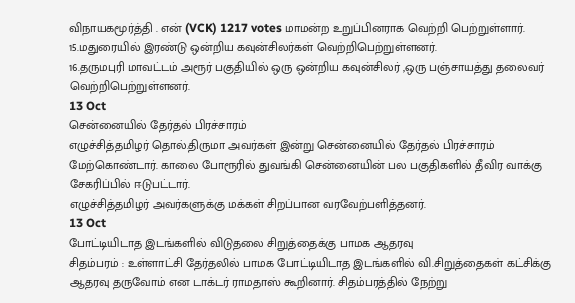விநாயகமூர்த்தி . என் (VCK) 1217 votes மாமன்ற உறுப்பினராக வெற்றி பெற்றுள்ளார்.
15.மதுரையில் இரண்டு ஒன்றிய கவுன்சிலர்கள் வெற்றிபெற்றுள்ளனர்.
16.தருமபுரி மாவட்டம் அரூர் பகுதியில் ஒரு ஒன்றிய கவுன்சிலர் ,ஒரு பஞ்சாயத்து தலைவர் வெற்றிபெற்றுள்ளனர்.
13 Oct
சென்னையில் தேர்தல் பிரச்சாரம்
எழுச்சித்தமிழர் தொல்.திருமா அவர்கள் இன்று சென்னையில் தேர்தல் பிரச்சாரம் மேற்கொண்டார். காலை போரூரில் துவங்கி சென்னையின் பல பகுதிகளில் தீவிர வாக்கு சேகரிப்பில் ஈடுபட்டார்.
எழுச்சித்தமிழர் அவர்களுக்கு மக்கள் சிறப்பான வரவேற்பளித்தனர்.
13 Oct
போட்டியிடாத இடங்களில் விடுதலை சிறுத்தைக்கு பாமக ஆதரவு
சிதம்பரம் : உள்ளாட்சி தேர்தலில் பாமக போட்டியிடாத இடங்களில் வி.சிறுத்தைகள் கட்சிக்கு ஆதரவு தருவோம் என டாக்டர் ராமதாஸ் கூறினார். சிதம்பரத்தில் நேற்று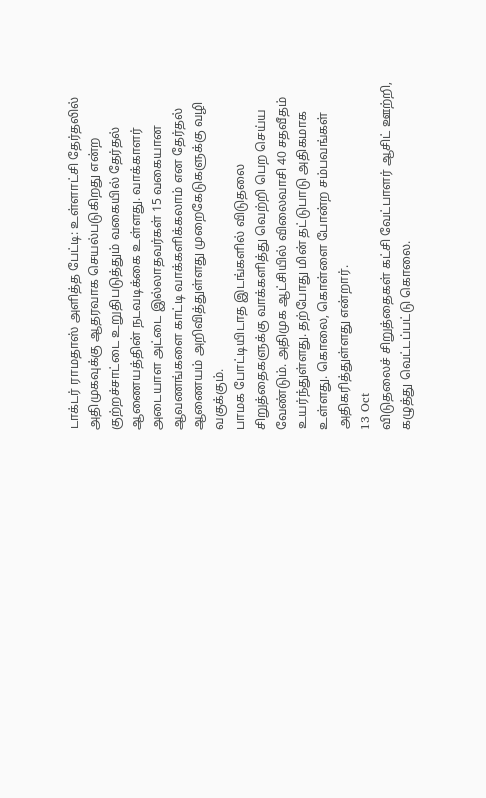டாக்டர் ராமதாஸ் அளித்த பேட்டி: உள்ளாட்சி தேர்தலில் அதிமுகவுக்கு ஆதரவாக செயல்படுகிறது என்ற குற்றச்சாட்டை உறுதிபடுத்தும் வகையில் தேர்தல் ஆணையத்தின் நடவடிக்கை உள்ளது. வாக்காளர் அடையாள அட்டை இல்லாதவர்கள் 15 வகையான ஆவணங்களை காட்டி வாக்களிக்கலாம் என தேர்தல் ஆணையம் அறிவித்துள்ளது முறைகேடுகளுக்கு வழி வகுக்கும்.
பாமக போட்டியிடாத இடங்களில் விடுதலை சிறுத்தைகளுக்கு வாக்களித்து வெற்றி பெற செய்ய வேண்டும். அதிமுக ஆட்சியில் விலைவாசி 40 சதவீதம் உயர்ந்துள்ளது. தற்போது மின் தட்டுபாடு அதிகமாக உள்ளது. கொலை, கொள்ளை போன்ற சம்பவங்கள் அதிகரித்துள்ளது என்றார்.
13 Oct
விடுதலைச் சிறுத்தைகள் கட்சி வேட்பாளர் ஆசிட் ஊற்றி, கழுத்து வெட்டப்பட்டு கொலை.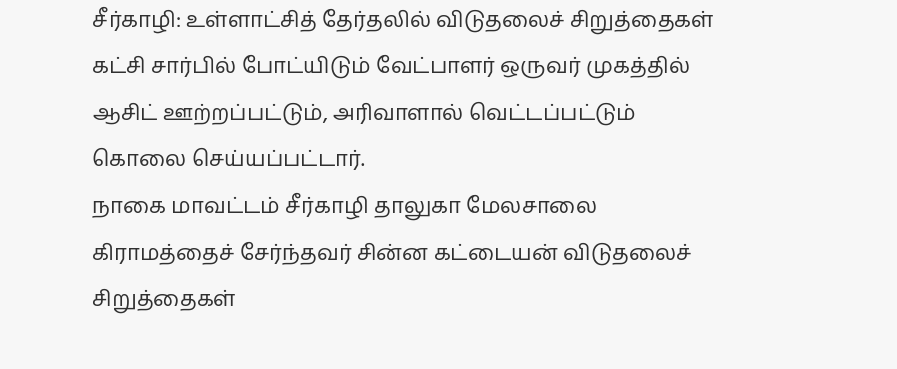சீர்காழி: உள்ளாட்சித் தேர்தலில் விடுதலைச் சிறுத்தைகள் கட்சி சார்பில் போட்யிடும் வேட்பாளர் ஒருவர் முகத்தில் ஆசிட் ஊற்றப்பட்டும், அரிவாளால் வெட்டப்பட்டும் கொலை செய்யப்பட்டார்.
நாகை மாவட்டம் சீர்காழி தாலுகா மேலசாலை கிராமத்தைச் சேர்ந்தவர் சின்ன கட்டையன் விடுதலைச் சிறுத்தைகள்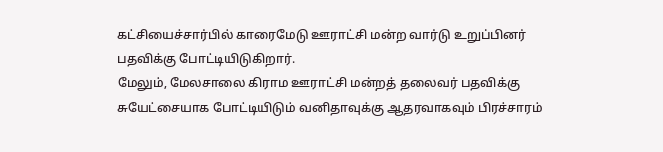கட்சியைச்சார்பில் காரைமேடு ஊராட்சி மன்ற வார்டு உறுப்பினர் பதவிக்கு போட்டியிடுகிறார்.
மேலும், மேலசாலை கிராம ஊராட்சி மன்றத் தலைவர் பதவிக்கு சுயேட்சையாக போட்டியிடும் வனிதாவுக்கு ஆதரவாகவும் பிரச்சாரம்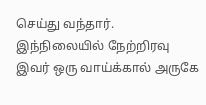செய்து வந்தார்.
இந்நிலையில் நேற்றிரவு இவர் ஒரு வாய்க்கால் அருகே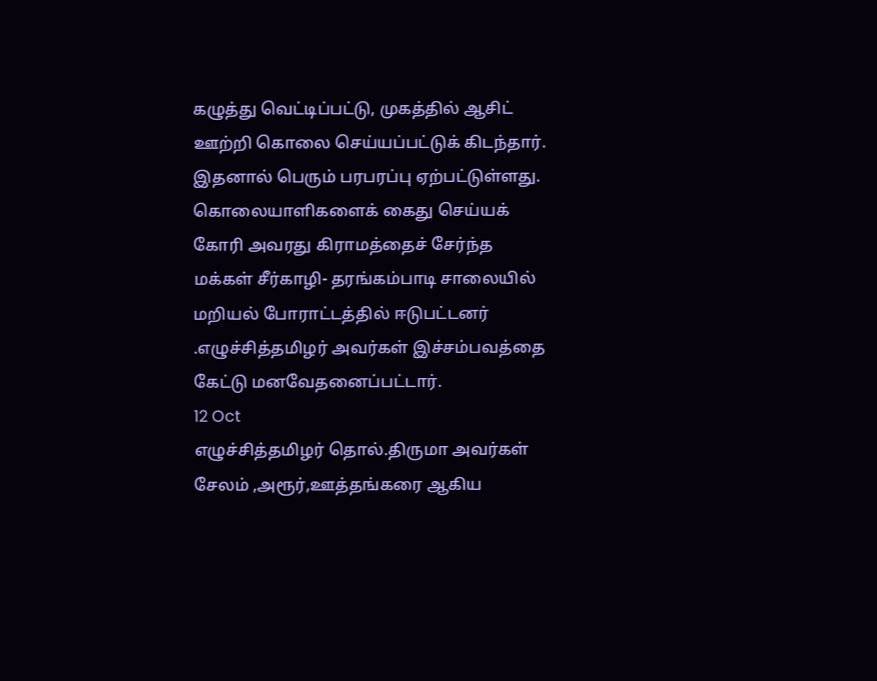கழுத்து வெட்டிப்பட்டு, முகத்தில் ஆசிட் ஊற்றி கொலை செய்யப்பட்டுக் கிடந்தார்.
இதனால் பெரும் பரபரப்பு ஏற்பட்டுள்ளது. கொலையாளிகளைக் கைது செய்யக் கோரி அவரது கிராமத்தைச் சேர்ந்த மக்கள் சீர்காழி- தரங்கம்பாடி சாலையில் மறியல் போராட்டத்தில் ஈடுபட்டனர்
.எழுச்சித்தமிழர் அவர்கள் இச்சம்பவத்தை கேட்டு மனவேதனைப்பட்டார்.
12 Oct
எழுச்சித்தமிழர் தொல்.திருமா அவர்கள் சேலம் ,அரூர்,ஊத்தங்கரை ஆகிய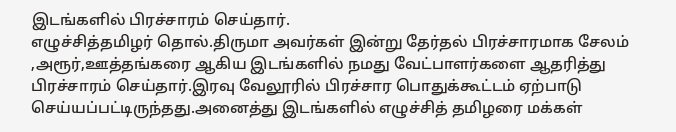இடங்களில் பிரச்சாரம் செய்தார்.
எழுச்சித்தமிழர் தொல்.திருமா அவர்கள் இன்று தேர்தல் பிரச்சாரமாக சேலம் ,அரூர்,ஊத்தங்கரை ஆகிய இடங்களில் நமது வேட்பாளர்களை ஆதரித்து பிரச்சாரம் செய்தார்.இரவு வேலூரில் பிரச்சார பொதுக்கூட்டம் ஏற்பாடு செய்யப்பட்டிருந்தது.அனைத்து இடங்களில் எழுச்சித் தமிழரை மக்கள்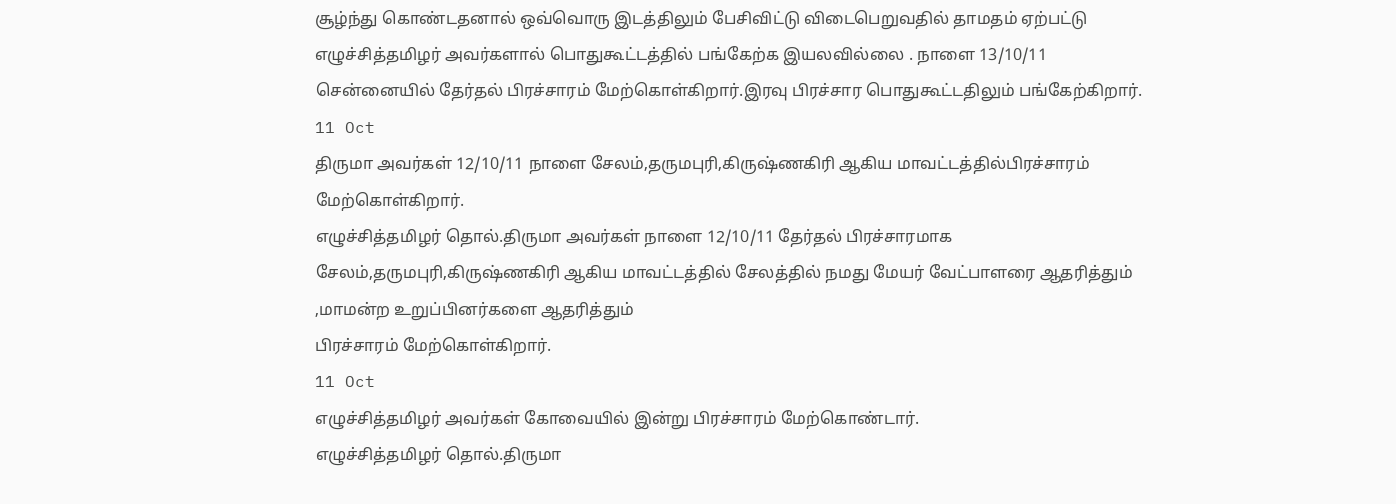சூழ்ந்து கொண்டதனால் ஒவ்வொரு இடத்திலும் பேசிவிட்டு விடைபெறுவதில் தாமதம் ஏற்பட்டு எழுச்சித்தமிழர் அவர்களால் பொதுகூட்டத்தில் பங்கேற்க இயலவில்லை . நாளை 13/10/11 சென்னையில் தேர்தல் பிரச்சாரம் மேற்கொள்கிறார்.இரவு பிரச்சார பொதுகூட்டதிலும் பங்கேற்கிறார்.
11 Oct
திருமா அவர்கள் 12/10/11 நாளை சேலம்,தருமபுரி,கிருஷ்ணகிரி ஆகிய மாவட்டத்தில்பிரச்சாரம் மேற்கொள்கிறார்.
எழுச்சித்தமிழர் தொல்.திருமா அவர்கள் நாளை 12/10/11 தேர்தல் பிரச்சாரமாக சேலம்,தருமபுரி,கிருஷ்ணகிரி ஆகிய மாவட்டத்தில் சேலத்தில் நமது மேயர் வேட்பாளரை ஆதரித்தும் ,மாமன்ற உறுப்பினர்களை ஆதரித்தும்
பிரச்சாரம் மேற்கொள்கிறார்.
11 Oct
எழுச்சித்தமிழர் அவர்கள் கோவையில் இன்று பிரச்சாரம் மேற்கொண்டார்.
எழுச்சித்தமிழர் தொல்.திருமா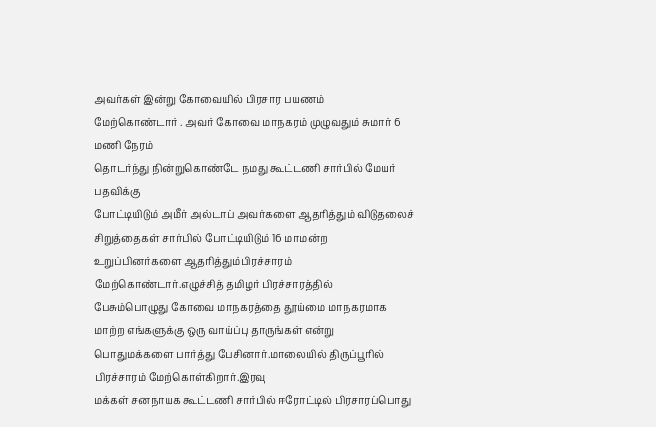அவர்கள் இன்று கோவையில் பிரசார பயணம்
மேற்கொண்டார் . அவர் கோவை மாநகரம் முழுவதும் சுமார் 6 மணி நேரம்
தொடர்ந்து நின்றுகொண்டே நமது கூட்டணி சார்பில் மேயர் பதவிக்கு
போட்டியிடும் அமீர் அல்டாப் அவர்களை ஆதரித்தும் விடுதலைச் சிறுத்தைகள் சார்பில் போட்டியிடும் 16 மாமன்ற உறுப்பினர்களை ஆதரித்தும்பிரச்சாரம் மேற்கொண்டார்.எழுச்சித் தமிழர் பிரச்சாரத்தில்
பேசும்பொழுது கோவை மாநகரத்தை தூய்மை மாநகரமாக மாற்ற எங்களுக்கு ஒரு வாய்ப்பு தாருங்கள் என்று பொதுமக்களை பார்த்து பேசினார்.மாலையில் திருப்பூரில் பிரச்சாரம் மேற்கொள்கிறார்.இரவு
மக்கள் சனநாயக கூட்டணி சார்பில் ஈரோட்டில் பிரசாரப்பொது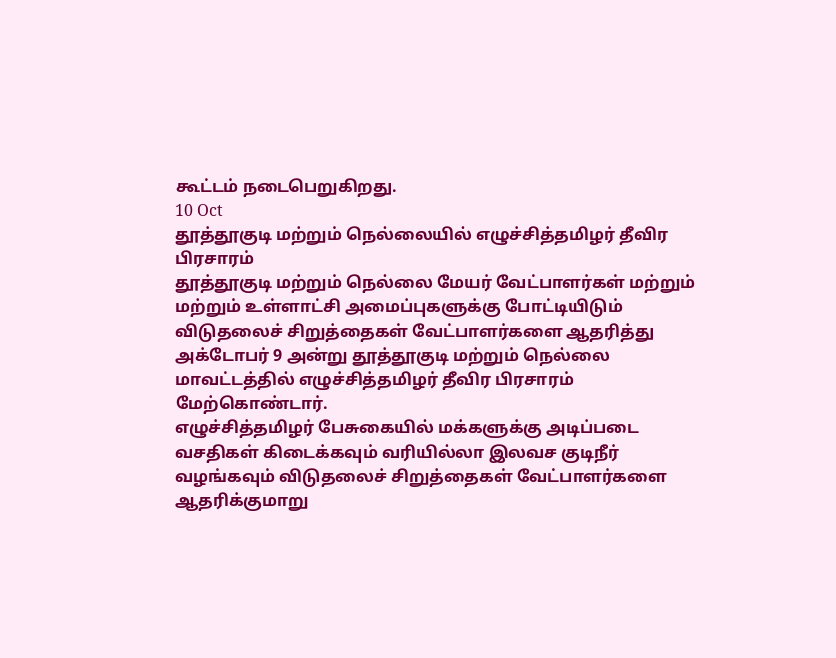கூட்டம் நடைபெறுகிறது.
10 Oct
தூத்தூகுடி மற்றும் நெல்லையில் எழுச்சித்தமிழர் தீவிர பிரசாரம்
தூத்தூகுடி மற்றும் நெல்லை மேயர் வேட்பாளர்கள் மற்றும் மற்றும் உள்ளாட்சி அமைப்புகளுக்கு போட்டியிடும் விடுதலைச் சிறுத்தைகள் வேட்பாளர்களை ஆதரித்து அக்டோபர் 9 அன்று தூத்தூகுடி மற்றும் நெல்லை மாவட்டத்தில் எழுச்சித்தமிழர் தீவிர பிரசாரம் மேற்கொண்டார்.
எழுச்சித்தமிழர் பேசுகையில் மக்களுக்கு அடிப்படை வசதிகள் கிடைக்கவும் வரியில்லா இலவச குடிநீர் வழங்கவும் விடுதலைச் சிறுத்தைகள் வேட்பாளர்களை ஆதரிக்குமாறு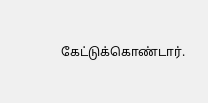கேட்டுக்கொண்டார்.